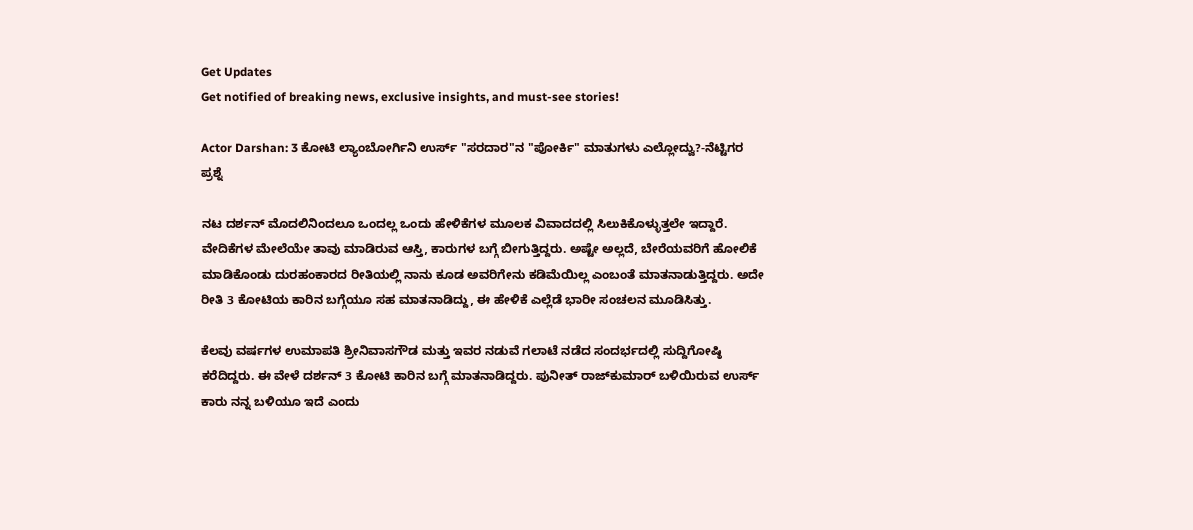Get Updates
Get notified of breaking news, exclusive insights, and must-see stories!

Actor Darshan: 3 ಕೋಟಿ ಲ್ಯಾಂಬೋರ್ಗಿನಿ ಉರ್ಸ್‌ "ಸರದಾರ"ನ "ಪೋರ್ಕಿ" ಮಾತುಗಳು ಎಲ್ಲೋದ್ವು?-ನೆಟ್ಟಿಗರ ಪ್ರಶ್ನೆ

ನಟ ದರ್ಶನ್ ಮೊದಲಿನಿಂದಲೂ ಒಂದಲ್ಲ ಒಂದು ಹೇಳಿಕೆಗಳ ಮೂಲಕ ವಿವಾದದಲ್ಲಿ ಸಿಲುಕಿಕೊಳ್ಳುತ್ತಲೇ ಇದ್ದಾರೆ. ವೇದಿಕೆಗಳ ಮೇಲೆಯೇ ತಾವು ಮಾಡಿರುವ ಆಸ್ತಿ, ಕಾರುಗಳ ಬಗ್ಗೆ ಬೀಗುತ್ತಿದ್ದರು. ಅಷ್ಟೇ ಅಲ್ಲದೆ, ಬೇರೆಯವರಿಗೆ ಹೋಲಿಕೆ ಮಾಡಿಕೊಂಡು ದುರಹಂಕಾರದ ರೀತಿಯಲ್ಲಿ ನಾನು ಕೂಡ ಅವರಿಗೇನು ಕಡಿಮೆಯಿಲ್ಲ ಎಂಬಂತೆ ಮಾತನಾಡುತ್ತಿದ್ದರು. ಅದೇ ರೀತಿ 3 ಕೋಟಿಯ ಕಾರಿನ ಬಗ್ಗೆಯೂ ಸಹ ಮಾತನಾಡಿದ್ದು, ಈ ಹೇಳಿಕೆ ಎಲ್ಲೆಡೆ ಭಾರೀ ಸಂಚಲನ ಮೂಡಿಸಿತ್ತು.

ಕೆಲವು ವರ್ಷಗಳ ಉಮಾಪತಿ ಶ್ರೀನಿವಾಸಗೌಡ ಮತ್ತು ಇವರ ನಡುವೆ ಗಲಾಟೆ ನಡೆದ ಸಂದರ್ಭದಲ್ಲಿ ಸುದ್ದಿಗೋಷ್ಠಿ ಕರೆದಿದ್ದರು. ಈ ವೇಳೆ ದರ್ಶನ್‌ 3 ಕೋಟಿ ಕಾರಿನ ಬಗ್ಗೆ ಮಾತನಾಡಿದ್ದರು. ಪುನೀತ್ ರಾಜ್‌ಕುಮಾರ್‌ ಬಳಿಯಿರುವ ಉರ್ಸ್‌ ಕಾರು ನನ್ನ ಬಳಿಯೂ ಇದೆ ಎಂದು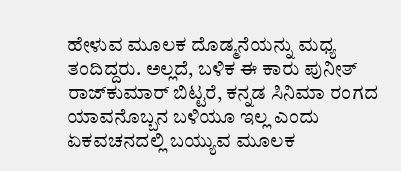ಹೇಳುವ ಮೂಲಕ ದೊಡ್ಮನೆಯನ್ನು ಮಧ್ಯ ತಂದಿದ್ದರು. ಅಲ್ಲದೆ, ಬಳಿಕ ಈ ಕಾರು ಪುನೀತ್‌ ರಾಜ್‌ಕುಮಾರ್‌ ಬಿಟ್ಟರೆ, ಕನ್ನಡ ಸಿನಿಮಾ ರಂಗದ ಯಾವನೊಬ್ಬನ ಬಳಿಯೂ ಇಲ್ಲ ಎಂದು ಏಕವಚನದಲ್ಲಿ ಬಯ್ಯುವ ಮೂಲಕ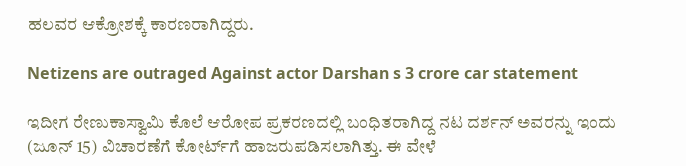ಹಲವರ ಆಕ್ರೋಶಕ್ಕೆ ಕಾರಣರಾಗಿದ್ದರು.

Netizens are outraged Against actor Darshan s 3 crore car statement

ಇದೀಗ ರೇಣುಕಾಸ್ವಾಮಿ ಕೊಲೆ ಆರೋಪ ಪ್ರಕರಣದಲ್ಲಿ ಬಂಧಿತರಾಗಿದ್ದ ನಟ ದರ್ಶನ್‌ ಅವರನ್ನು ಇಂದು (ಜೂನ್‌ 15) ವಿಚಾರಣೆಗೆ ಕೋರ್ಟ್‌ಗೆ ಹಾಜರುಪಡಿಸಲಾಗಿತ್ತು. ಈ ವೇಳೆ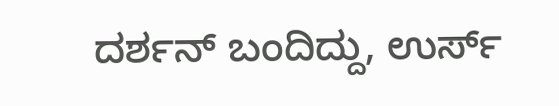ದರ್ಶನ್‌ ಬಂದಿದ್ದು, ಉರ್ಸ್‌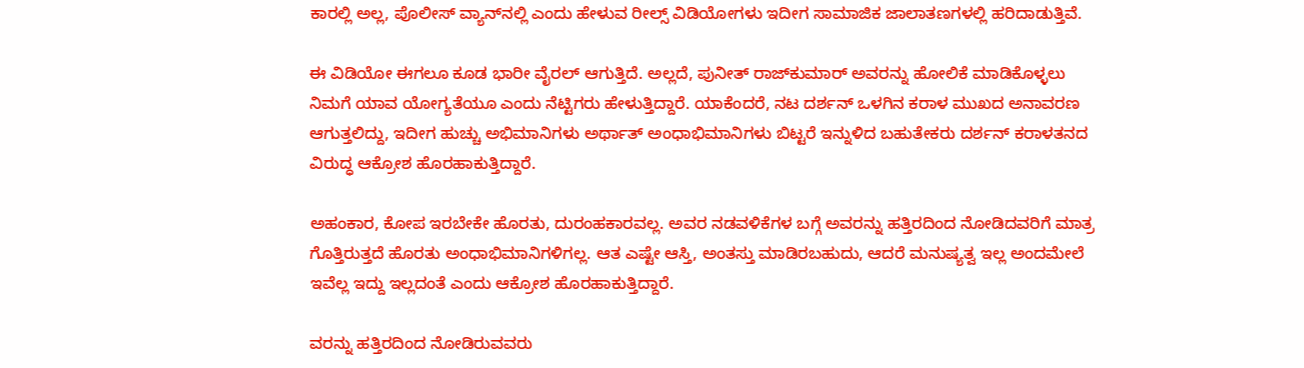ಕಾರಲ್ಲಿ ಅಲ್ಲ, ಪೊಲೀಸ್‌ ವ್ಯಾನ್‌ನಲ್ಲಿ ಎಂದು ಹೇಳುವ ರೀಲ್ಸ್ ವಿಡಿಯೋಗಳು ಇದೀಗ ಸಾಮಾಜಿಕ ಜಾಲಾತಣಗಳಲ್ಲಿ ಹರಿದಾಡುತ್ತಿವೆ.

ಈ ವಿಡಿಯೋ ಈಗಲೂ ಕೂಡ ಭಾರೀ ವೈರಲ್‌ ಆಗುತ್ತಿದೆ. ಅಲ್ಲದೆ, ಪುನೀತ್‌ ರಾಜ್‌ಕುಮಾರ್‌ ಅವರನ್ನು ಹೋಲಿಕೆ ಮಾಡಿಕೊಳ್ಳಲು ನಿಮಗೆ ಯಾವ ಯೋಗ್ಯತೆಯೂ ಎಂದು ನೆಟ್ಟಿಗರು ಹೇಳುತ್ತಿದ್ದಾರೆ. ಯಾಕೆಂದರೆ, ನಟ ದರ್ಶನ್‌ ಒಳಗಿನ ಕರಾಳ ಮುಖದ ಅನಾವರಣ ಆಗುತ್ತಲಿದ್ದು, ಇದೀಗ ಹುಚ್ಚು ಅಭಿಮಾನಿಗಳು ಅರ್ಥಾತ್‌ ಅಂಧಾಭಿಮಾನಿಗಳು ಬಿಟ್ಟರೆ ಇನ್ನುಳಿದ ಬಹುತೇಕರು ದರ್ಶನ್‌ ಕರಾಳತನದ ವಿರುದ್ಧ ಆಕ್ರೋಶ ಹೊರಹಾಕುತ್ತಿದ್ದಾರೆ.

ಅಹಂಕಾರ, ಕೋಪ ಇರಬೇಕೇ ಹೊರತು, ದುರಂಹಕಾರವಲ್ಲ. ಅವರ ನಡವಳಿಕೆಗಳ ಬಗ್ಗೆ ಅವರನ್ನು ಹತ್ತಿರದಿಂದ ನೋಡಿದವರಿಗೆ ಮಾತ್ರ ಗೊತ್ತಿರುತ್ತದೆ ಹೊರತು ಅಂಧಾಭಿಮಾನಿಗಳಿಗಲ್ಲ. ಆತ ಎಷ್ಟೇ ಆಸ್ತಿ, ಅಂತಸ್ತು ಮಾಡಿರಬಹುದು, ಆದರೆ ಮನುಷ್ಯತ್ವ ಇಲ್ಲ ಅಂದಮೇಲೆ ಇವೆಲ್ಲ ಇದ್ದು ಇಲ್ಲದಂತೆ ಎಂದು ಆಕ್ರೋಶ ಹೊರಹಾಕುತ್ತಿದ್ದಾರೆ.

ವರನ್ನು ಹತ್ತಿರದಿಂದ ನೋಡಿರುವವರು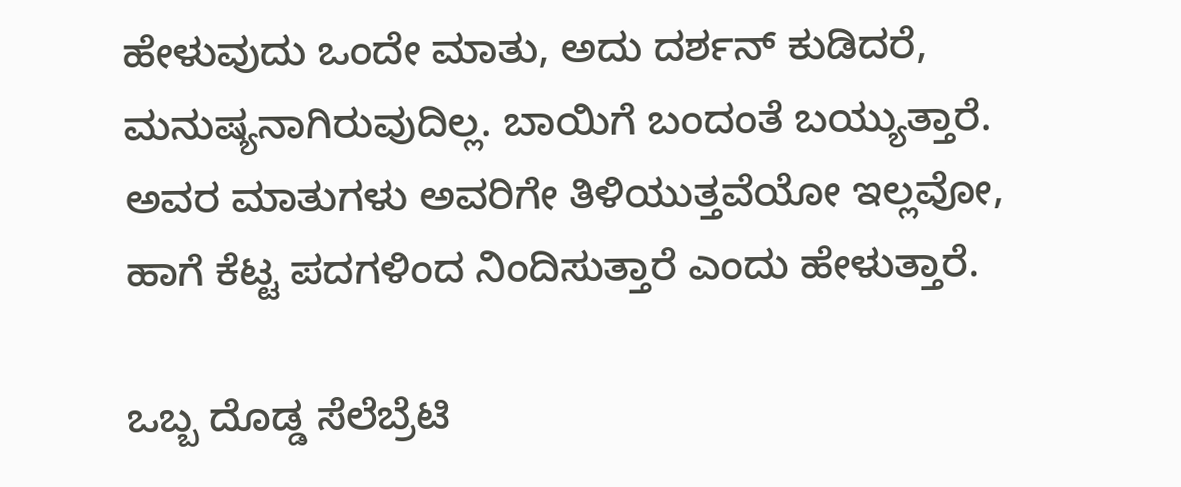ಹೇಳುವುದು ಒಂದೇ ಮಾತು, ಅದು ದರ್ಶನ್‌ ಕುಡಿದರೆ, ಮನುಷ್ಯನಾಗಿರುವುದಿಲ್ಲ. ಬಾಯಿಗೆ ಬಂದಂತೆ ಬಯ್ಯುತ್ತಾರೆ. ಅವರ ಮಾತುಗಳು ಅವರಿಗೇ ತಿಳಿಯುತ್ತವೆಯೋ ಇಲ್ಲವೋ, ಹಾಗೆ ಕೆಟ್ಟ ಪದಗಳಿಂದ ನಿಂದಿಸುತ್ತಾರೆ ಎಂದು ಹೇಳುತ್ತಾರೆ.

ಒಬ್ಬ ದೊಡ್ಡ ಸೆಲೆಬ್ರೆಟಿ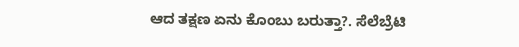ಆದ ತಕ್ಷಣ ಏನು ಕೊಂಬು ಬರುತ್ತಾ?. ಸೆಲೆಬ್ರೆಟಿ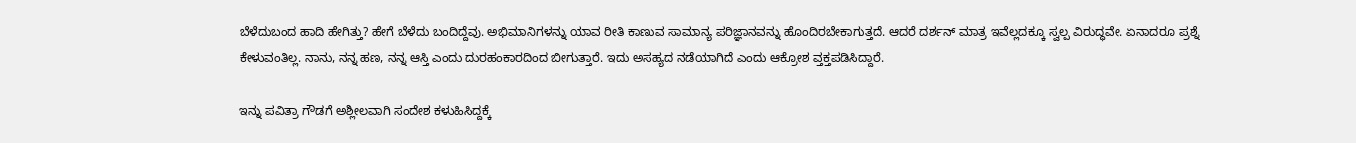ಬೆಳೆದುಬಂದ ಹಾದಿ ಹೇಗಿತ್ತು? ಹೇಗೆ ಬೆಳೆದು ಬಂದಿದ್ದೆವು. ಅಭಿಮಾನಿಗಳನ್ನು ಯಾವ ರೀತಿ ಕಾಣುವ ಸಾಮಾನ್ಯ ಪರಿಜ್ಞಾನವನ್ನು ಹೊಂದಿರಬೇಕಾಗುತ್ತದೆ. ಆದರೆ ದರ್ಶನ್‌ ಮಾತ್ರ ಇವೆಲ್ಲದಕ್ಕೂ ಸ್ವಲ್ಪ ವಿರುದ್ಧವೇ. ಏನಾದರೂ ಪ್ರಶ್ನೆ ಕೇಳುವಂತಿಲ್ಲ. ನಾನು, ನನ್ನ ಹಣ, ನನ್ನ ಆಸ್ತಿ ಎಂದು ದುರಹಂಕಾರದಿಂದ ಬೀಗುತ್ತಾರೆ. ಇದು ಅಸಹ್ಯದ ನಡೆಯಾಗಿದೆ ಎಂದು ಆಕ್ರೋಶ ವ್ತಕ್ತಪಡಿಸಿದ್ದಾರೆ.

ಇನ್ನು ಪವಿತ್ರಾ ಗೌಡಗೆ ಅಶ್ಲೀಲವಾಗಿ ಸಂದೇಶ ಕಳುಹಿಸಿದ್ದಕ್ಕೆ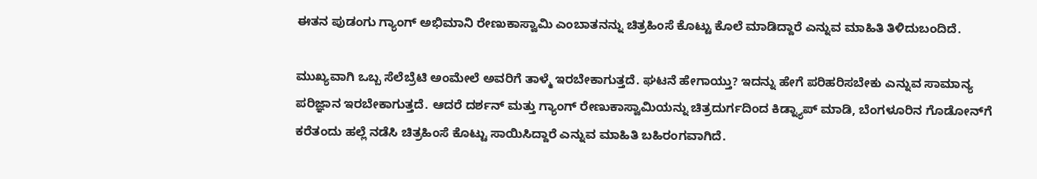ಈತನ ಪುಡಂಗು ಗ್ಯಾಂಗ್‌ ಅಭಿಮಾನಿ ರೇಣುಕಾಸ್ವಾಮಿ ಎಂಬಾತನನ್ನು ಚಿತ್ರಹಿಂಸೆ ಕೊಟ್ಟು ಕೊಲೆ ಮಾಡಿದ್ದಾರೆ ಎನ್ನುವ ಮಾಹಿತಿ ತಿಳಿದುಬಂದಿದೆ.

ಮುಖ್ಯವಾಗಿ ಒಬ್ಬ ಸೆಲೆಬ್ರೆಟಿ ಅಂಮೇಲೆ ಅವರಿಗೆ ತಾಳ್ಮೆ ಇರಬೇಕಾಗುತ್ತದೆ. ಘಟನೆ ಹೇಗಾಯ್ತು? ಇದನ್ನು ಹೇಗೆ ಪರಿಹರಿಸಬೇಕು ಎನ್ನುವ ಸಾಮಾನ್ಯ ಪರಿಜ್ಞಾನ ಇರಬೇಕಾಗುತ್ತದೆ. ಆದರೆ ದರ್ಶನ್‌ ಮತ್ತು ಗ್ಯಾಂಗ್‌ ರೇಣುಕಾಸ್ವಾಮಿಯನ್ನು ಚಿತ್ರದುರ್ಗದಿಂದ ಕಿಡ್ನ್ಯಾಪ್‌ ಮಾಡಿ, ಬೆಂಗಳೂರಿನ ಗೊಡೋನ್‌ಗೆ ಕರೆತಂದು ಹಲ್ಲೆ ನಡೆಸಿ ಚಿತ್ರಹಿಂಸೆ ಕೊಟ್ಟು ಸಾಯಿಸಿದ್ದಾರೆ ಎನ್ನುವ ಮಾಹಿತಿ ಬಹಿರಂಗವಾಗಿದೆ.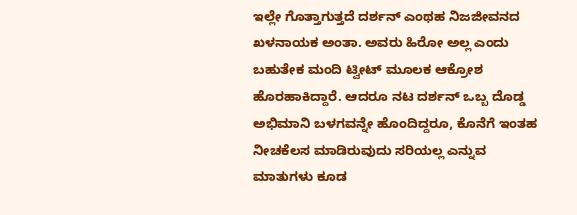ಇಲ್ಲೇ ಗೊತ್ತಾಗುತ್ತದೆ ದರ್ಶನ್‌ ಎಂಥಹ ನಿಜಜೀವನದ ಖಳನಾಯಕ ಅಂತಾ. ಅವರು ಹಿರೋ ಅಲ್ಲ ಎಂದು ಬಹುತೇಕ ಮಂದಿ ಟ್ವೀಟ್‌ ಮೂಲಕ ಆಕ್ರೋಶ ಹೊರಹಾಕಿದ್ದಾರೆ. ಆದರೂ ನಟ ದರ್ಶನ್‌ ಒಬ್ಬ ದೊಡ್ಡ ಅಭಿಮಾನಿ ಬಳಗವನ್ನೇ ಹೊಂದಿದ್ದರೂ, ಕೊನೆಗೆ ಇಂತಹ ನೀಚಕೆಲಸ ಮಾಡಿರುವುದು ಸರಿಯಲ್ಲ ಎನ್ನುವ ಮಾತುಗಳು ಕೂಡ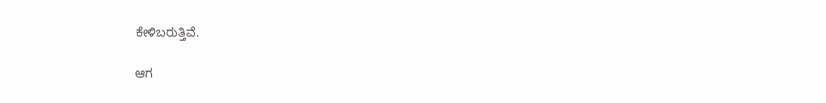ಕೇಳಿಬರುತ್ತಿವೆ.

ಆಗ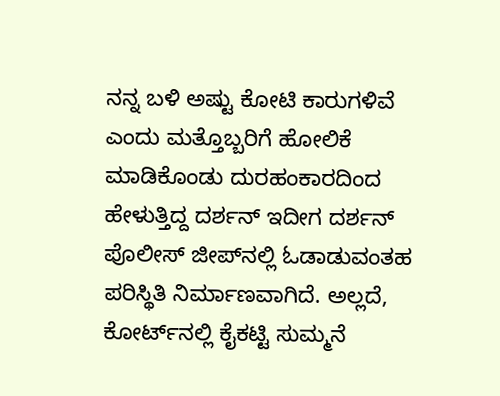ನನ್ನ ಬಳಿ ಅಷ್ಟು ಕೋಟಿ ಕಾರುಗಳಿವೆ ಎಂದು ಮತ್ತೊಬ್ಬರಿಗೆ ಹೋಲಿಕೆ ಮಾಡಿಕೊಂಡು ದುರಹಂಕಾರದಿಂದ ಹೇಳುತ್ತಿದ್ದ ದರ್ಶನ್‌ ಇದೀಗ ದರ್ಶನ್‌ ಪೊಲೀಸ್‌ ಜೀಪ್‌ನಲ್ಲಿ ಓಡಾಡುವಂತಹ ಪರಿಸ್ಥಿತಿ ನಿರ್ಮಾಣವಾಗಿದೆ. ಅಲ್ಲದೆ, ಕೋರ್ಟ್‌ನಲ್ಲಿ ಕೈಕಟ್ಟಿ ಸುಮ್ಮನೆ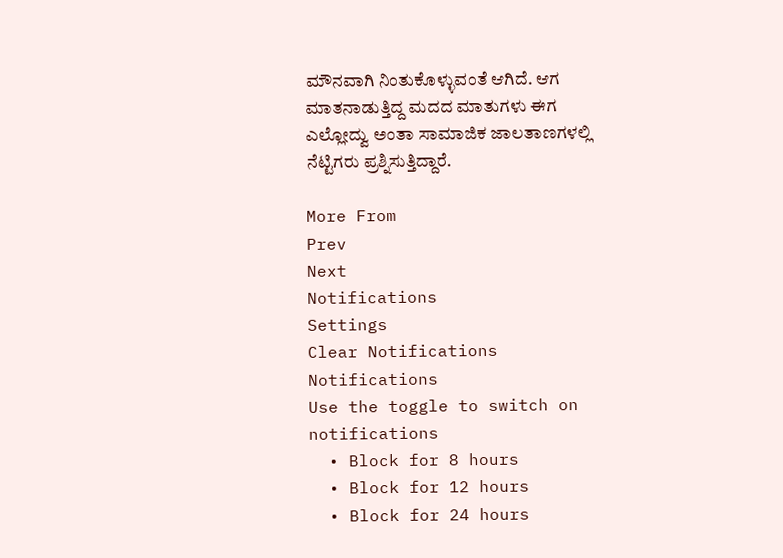ಮೌನವಾಗಿ ನಿಂತುಕೊಳ್ಳುವಂತೆ ಆಗಿದೆ. ಆಗ ಮಾತನಾಡುತ್ತಿದ್ದ ಮದದ ಮಾತುಗಳು ಈಗ ಎಲ್ಲೋದ್ವು ಅಂತಾ ಸಾಮಾಜಿಕ ಜಾಲತಾಣಗಳಲ್ಲಿ ನೆಟ್ಟಿಗರು ಪ್ರಶ್ನಿಸುತ್ತಿದ್ದಾರೆ.

More From
Prev
Next
Notifications
Settings
Clear Notifications
Notifications
Use the toggle to switch on notifications
  • Block for 8 hours
  • Block for 12 hours
  • Block for 24 hours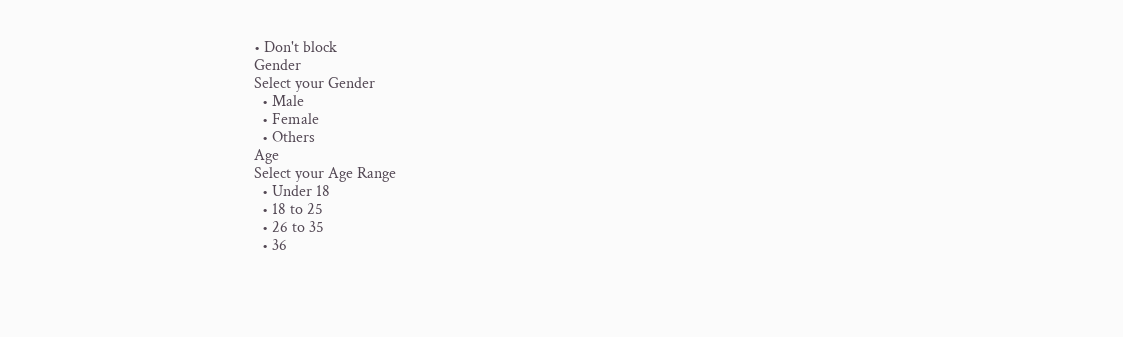• Don't block
Gender
Select your Gender
  • Male
  • Female
  • Others
Age
Select your Age Range
  • Under 18
  • 18 to 25
  • 26 to 35
  • 36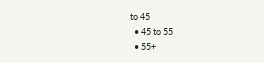to 45
  • 45 to 55
  • 55+